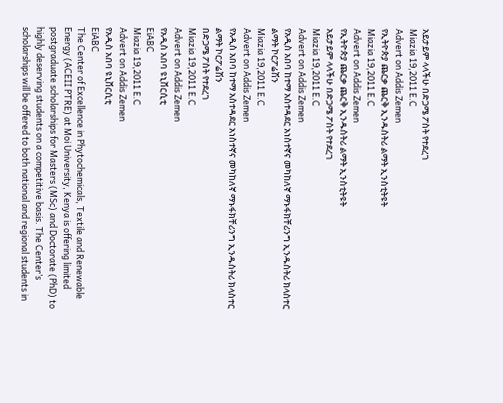አይታይም ላላችሁ በድጋሜ ፖስት የተደረገ
Miazia 19,2011 E.C
Advert on Addis Zemen
የኢትዮጵያ ጨርቃ ጨርቅ ኢንዱስትሪ ልማት ኢንስቲትዩት
Miazia 19,2011 E.C
Advert on Addis Zemen
የኢትዮጵያ ጨርቃ ጨርቅ ኢንዱስትሪ ልማት ኢንስቲትዩት
አይታይም ላላችሁ በድጋሜ ፖስት የተደረገ
Miazia 19,2011 E.C
Advert on Addis Zemen
የአዲስ አበባ ከተማ አስተዳደር አነስተኛና መካከለኛ ማኑፋክቸሪንግ ኢንዱስትሪ ክላስተር ልማት ኮርፖሬሽን
Miazia 19,2011 E.C
Advert on Addis Zemen
የአዲስ አበባ ከተማ አስተዳደር አነስተኛና መካከለኛ ማኑፋክቸሪንግ ኢንዱስትሪ ክላስተር ልማት ኮርፖሬሽን
በድጋሜ ፖስት የተደረገ
Miazia 19,2011 E.C
Advert on Addis Zemen
የአዲስ አበባ ዩኒቨርሲቲ
EiABC
Miazia 19,2011 E.C
Advert on Addis Zemen
የአዲስ አበባ ዩኒቨርሲቲ
EiABC
The Center of Excellence in Phytochemicals, Textile and Renewable Energy (ACEII PTRE) at Moi University, Kenya is offering limited postgraduate scholarships for Masters (MSc) and Doctorate (PhD) to highly deserving students on a competitive basis. The Center’s scholarships will be offered to both national and regional students in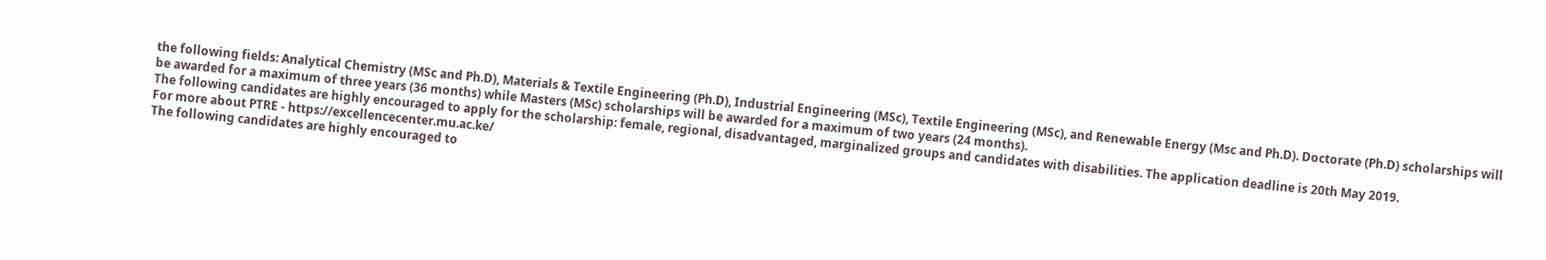the following fields: Analytical Chemistry (MSc and Ph.D), Materials & Textile Engineering (Ph.D), Industrial Engineering (MSc), Textile Engineering (MSc), and Renewable Energy (Msc and Ph.D). Doctorate (Ph.D) scholarships will be awarded for a maximum of three years (36 months) while Masters (MSc) scholarships will be awarded for a maximum of two years (24 months).
The following candidates are highly encouraged to apply for the scholarship: female, regional, disadvantaged, marginalized groups and candidates with disabilities. The application deadline is 20th May 2019.
For more about PTRE - https://excellencecenter.mu.ac.ke/
The following candidates are highly encouraged to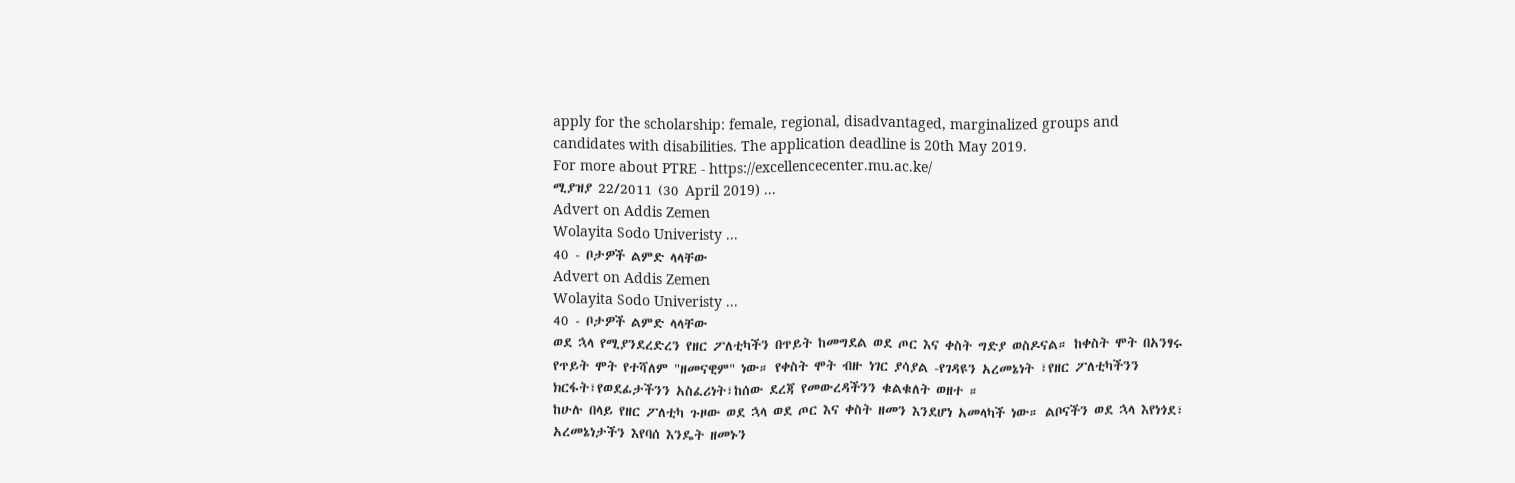apply for the scholarship: female, regional, disadvantaged, marginalized groups and candidates with disabilities. The application deadline is 20th May 2019.
For more about PTRE - https://excellencecenter.mu.ac.ke/
ሚያዝያ 22/2011 (30 April 2019) ...
Advert on Addis Zemen
Wolayita Sodo Univeristy ...
40 - ቦታዎች ልምድ ላላቸው
Advert on Addis Zemen
Wolayita Sodo Univeristy ...
40 - ቦታዎች ልምድ ላላቸው
ወደ ኋላ የሚያንደረድረን የዘር ፖለቲካችን በጥይት ከመግደል ወደ ጦር እና ቀስት ግድያ ወስዶናል። ከቀስት ሞት በአንፃሩ የጥይት ሞት የተሻለም "ዘመናዊም" ነው። የቀስት ሞት ብዙ ነገር ያሳያል -የገዳዩን አረመኔነት ፣የዘር ፖለቲካችንን ክርፋት፣የወደፊታችንን አስፈሪነት፣ከሰው ደረጃ የመውረዳችንን ቁልቁለት ወዘተ ።
ከሁሉ በላይ የዘር ፖለቲካ ጉዞው ወደ ኋላ ወደ ጦር እና ቀስት ዘመን እንደሆነ አመላካች ነው። ልቦናችን ወደ ኋላ እየነጎደ፣ አረመኔነታችን እየባሰ እንዴት ዘመኑን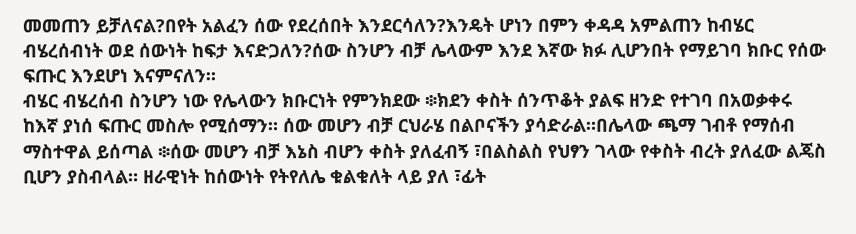መመጠን ይቻለናል?በየት አልፈን ሰው የደረሰበት እንደርሳለን?እንዴት ሆነን በምን ቀዳዳ አምልጠን ከብሄር ብሄረሰብነት ወደ ሰውነት ከፍታ እናድጋለን?ሰው ስንሆን ብቻ ሌላውም እንደ እኛው ክፉ ሊሆንበት የማይገባ ክቡር የሰው ፍጡር እንደሆነ እናምናለን።
ብሄር ብሄረሰብ ስንሆን ነው የሌላውን ክቡርነት የምንክደው ፨ክደን ቀስት ሰንጥቆት ያልፍ ዘንድ የተገባ በአወቃቀሩ ከእኛ ያነሰ ፍጡር መስሎ የሚሰማን። ሰው መሆን ብቻ ርህራሄ በልቦናችን ያሳድራል።በሌላው ጫማ ገብቶ የማሰብ ማስተዋል ይሰጣል ፨ሰው መሆን ብቻ እኔስ ብሆን ቀስት ያለፈብኝ ፣በልስልስ የህፃን ገላው የቀስት ብረት ያለፈው ልጄስ ቢሆን ያስብላል። ዘራዊነት ከሰውነት የትየለሌ ቁልቁለት ላይ ያለ ፣ፊት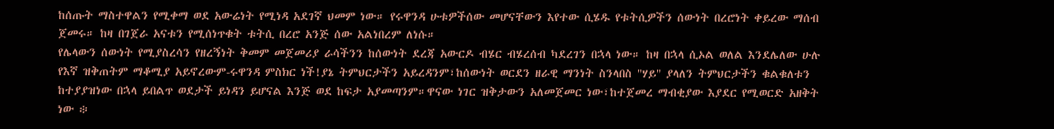ከሰጡት ማስተዋልን የሚቀማ ወደ አውሬነት የሚነዳ አደገኛ ህመም ነው። የሩዋንዳ ሁቱዎችሰው መሆናቸውን እየተው ሲሄዱ የቱትሲዎችን ሰውነት በረሮነት ቀይረው ማሰብ ጀመሩ። ከዛ በገጀራ አናቱን የሚሰነጥቁት ቱትሲ በረሮ አንጅ ሰው አልነበረም ለነሱ።
የሌላውን ሰውነት የሚያስረሳን የዘረኝነት ቅመም መጀመሪያ ራሳችንን ከሰውነት ደረጃ አውርዶ ብሄር ብሄረሰብ ካደረገን በኋላ ነው። ከዛ በኋላ ሲኦል ወለል እንደሌለው ሁሉ የእኛ ዝቅጠትም ማቆሚያ አይኖረውም-ሩዋንዳ ምስክር ነች!ያኔ ትምህርታችን አይረዳንም፣ከሰውነት ወርደን ዘራዊ ማንነት ስንላበስ "ሃይ" ያላለን ትምህርታችን ቁልቁለቱን ከተያያዝነው በኋላ ይበልጥ ወደታች ይነዳን ይሆናል እንጅ ወደ ከፍታ አያመጣንም።ዋናው ነገር ዝቅታውን አለመጀመር ነው፣ከተጀመረ ማብቂያው እያደር የሚወርድ አዘቅት ነው ፨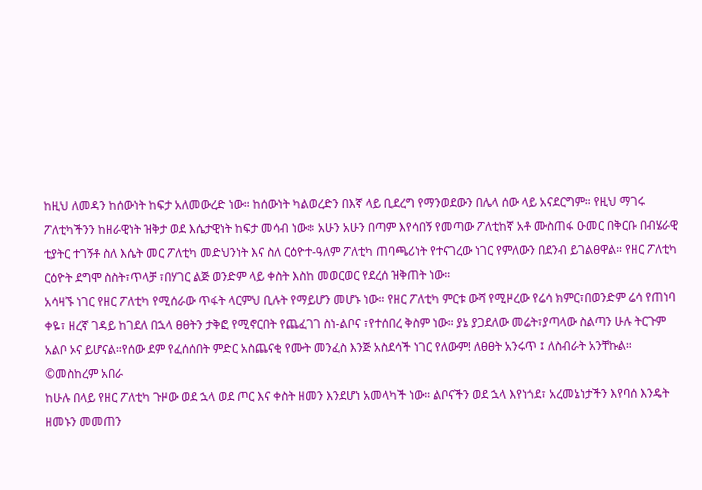ከዚህ ለመዳን ከሰውነት ከፍታ አለመውረድ ነው። ከሰውነት ካልወረድን በእኛ ላይ ቢደረግ የማንወደውን በሌላ ሰው ላይ አናደርግም። የዚህ ማገሩ ፖለቲካችንን ከዘራዊነት ዝቅታ ወደ እሴታዊነት ከፍታ መሳብ ነው፨ አሁን አሁን በጣም እየሳበኝ የመጣው ፖለቲከኛ አቶ ሙስጠፋ ዑመር በቅርቡ በብሄራዊ ቲያትር ተገኝቶ ስለ እሴት መር ፖለቲካ መድህንነት እና ስለ ርዕዮተ-ዓለም ፖለቲካ ጠባጫሪነት የተናገረው ነገር የምለውን በደንብ ይገልፀዋል። የዘር ፖለቲካ ርዕዮት ደግሞ ስስት፣ጥላቻ ፣በሃገር ልጅ ወንድም ላይ ቀስት እስከ መወርወር የደረሰ ዝቅጠት ነው።
አሳዛኙ ነገር የዘር ፖለቲካ የሚሰራው ጥፋት ላርምህ ቢሉት የማይሆን መሆኑ ነው። የዘር ፖለቲካ ምርቱ ውሻ የሚዞረው የሬሳ ክምር፣በወንድም ሬሳ የጠነባ ቀዬ፣ ዘረኛ ገዳይ ከገደለ በኋላ ፀፀትን ታቅፎ የሚኖርበት የጨፈገገ ስነ-ልቦና ፣የተሰበረ ቅስም ነው። ያኔ ያጋደለው መሬት፣ያጣላው ስልጣን ሁሉ ትርጉም አልቦ ኦና ይሆናል።የሰው ደም የፈሰሰበት ምድር አስጨናቂ የሙት መንፈስ እንጅ አስደሳች ነገር የለውም! ለፀፀት አንሩጥ ፤ ለስብራት አንቸኩል።
©መስከረም አበራ
ከሁሉ በላይ የዘር ፖለቲካ ጉዞው ወደ ኋላ ወደ ጦር እና ቀስት ዘመን እንደሆነ አመላካች ነው። ልቦናችን ወደ ኋላ እየነጎደ፣ አረመኔነታችን እየባሰ እንዴት ዘመኑን መመጠን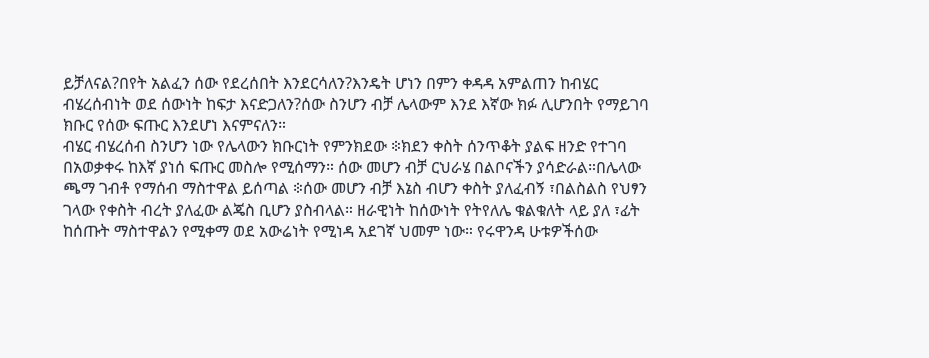ይቻለናል?በየት አልፈን ሰው የደረሰበት እንደርሳለን?እንዴት ሆነን በምን ቀዳዳ አምልጠን ከብሄር ብሄረሰብነት ወደ ሰውነት ከፍታ እናድጋለን?ሰው ስንሆን ብቻ ሌላውም እንደ እኛው ክፉ ሊሆንበት የማይገባ ክቡር የሰው ፍጡር እንደሆነ እናምናለን።
ብሄር ብሄረሰብ ስንሆን ነው የሌላውን ክቡርነት የምንክደው ፨ክደን ቀስት ሰንጥቆት ያልፍ ዘንድ የተገባ በአወቃቀሩ ከእኛ ያነሰ ፍጡር መስሎ የሚሰማን። ሰው መሆን ብቻ ርህራሄ በልቦናችን ያሳድራል።በሌላው ጫማ ገብቶ የማሰብ ማስተዋል ይሰጣል ፨ሰው መሆን ብቻ እኔስ ብሆን ቀስት ያለፈብኝ ፣በልስልስ የህፃን ገላው የቀስት ብረት ያለፈው ልጄስ ቢሆን ያስብላል። ዘራዊነት ከሰውነት የትየለሌ ቁልቁለት ላይ ያለ ፣ፊት ከሰጡት ማስተዋልን የሚቀማ ወደ አውሬነት የሚነዳ አደገኛ ህመም ነው። የሩዋንዳ ሁቱዎችሰው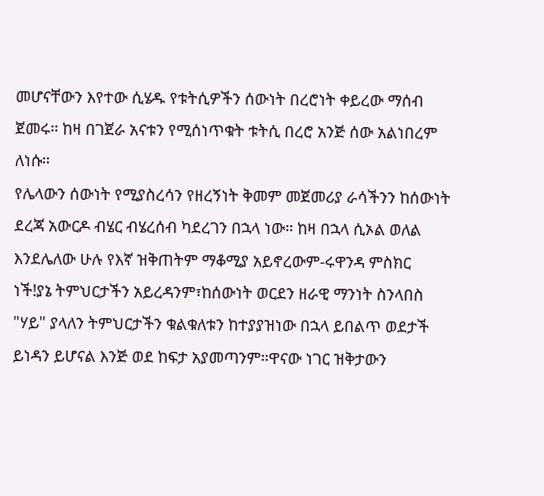መሆናቸውን እየተው ሲሄዱ የቱትሲዎችን ሰውነት በረሮነት ቀይረው ማሰብ ጀመሩ። ከዛ በገጀራ አናቱን የሚሰነጥቁት ቱትሲ በረሮ አንጅ ሰው አልነበረም ለነሱ።
የሌላውን ሰውነት የሚያስረሳን የዘረኝነት ቅመም መጀመሪያ ራሳችንን ከሰውነት ደረጃ አውርዶ ብሄር ብሄረሰብ ካደረገን በኋላ ነው። ከዛ በኋላ ሲኦል ወለል እንደሌለው ሁሉ የእኛ ዝቅጠትም ማቆሚያ አይኖረውም-ሩዋንዳ ምስክር ነች!ያኔ ትምህርታችን አይረዳንም፣ከሰውነት ወርደን ዘራዊ ማንነት ስንላበስ "ሃይ" ያላለን ትምህርታችን ቁልቁለቱን ከተያያዝነው በኋላ ይበልጥ ወደታች ይነዳን ይሆናል እንጅ ወደ ከፍታ አያመጣንም።ዋናው ነገር ዝቅታውን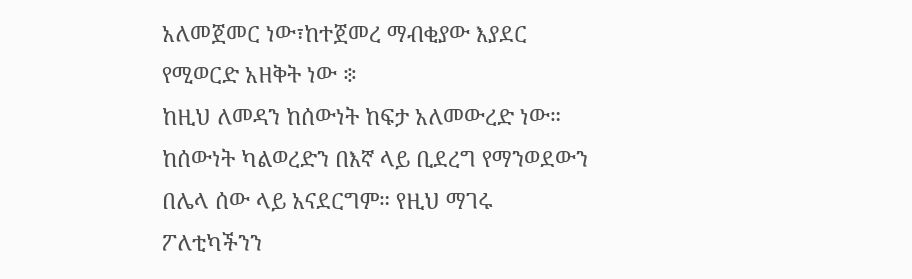አለመጀመር ነው፣ከተጀመረ ማብቂያው እያደር የሚወርድ አዘቅት ነው ፨
ከዚህ ለመዳን ከሰውነት ከፍታ አለመውረድ ነው። ከሰውነት ካልወረድን በእኛ ላይ ቢደረግ የማንወደውን በሌላ ሰው ላይ አናደርግም። የዚህ ማገሩ ፖለቲካችንን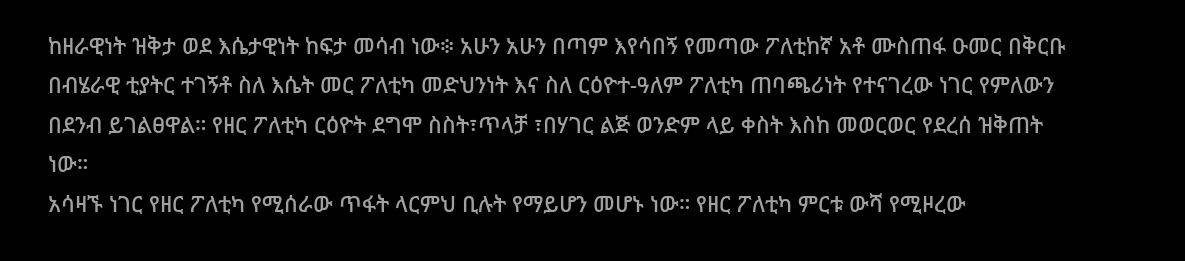ከዘራዊነት ዝቅታ ወደ እሴታዊነት ከፍታ መሳብ ነው፨ አሁን አሁን በጣም እየሳበኝ የመጣው ፖለቲከኛ አቶ ሙስጠፋ ዑመር በቅርቡ በብሄራዊ ቲያትር ተገኝቶ ስለ እሴት መር ፖለቲካ መድህንነት እና ስለ ርዕዮተ-ዓለም ፖለቲካ ጠባጫሪነት የተናገረው ነገር የምለውን በደንብ ይገልፀዋል። የዘር ፖለቲካ ርዕዮት ደግሞ ስስት፣ጥላቻ ፣በሃገር ልጅ ወንድም ላይ ቀስት እስከ መወርወር የደረሰ ዝቅጠት ነው።
አሳዛኙ ነገር የዘር ፖለቲካ የሚሰራው ጥፋት ላርምህ ቢሉት የማይሆን መሆኑ ነው። የዘር ፖለቲካ ምርቱ ውሻ የሚዞረው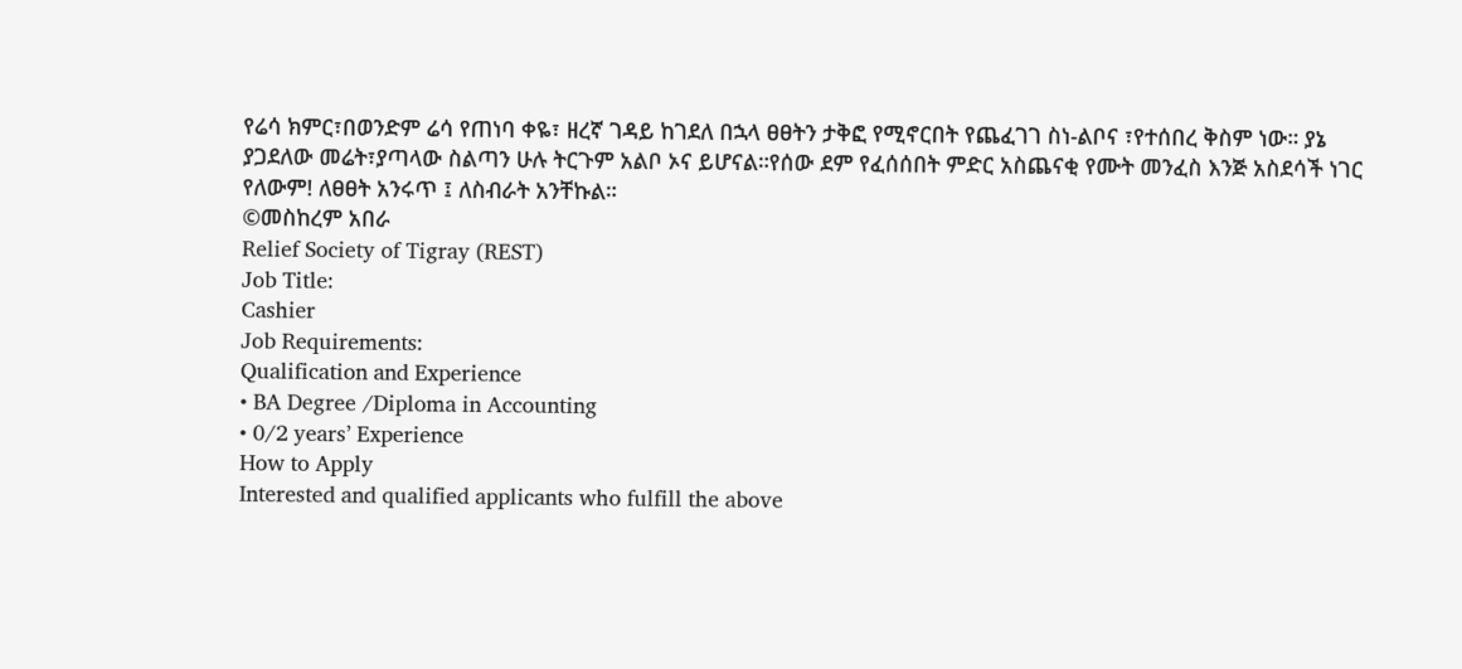የሬሳ ክምር፣በወንድም ሬሳ የጠነባ ቀዬ፣ ዘረኛ ገዳይ ከገደለ በኋላ ፀፀትን ታቅፎ የሚኖርበት የጨፈገገ ስነ-ልቦና ፣የተሰበረ ቅስም ነው። ያኔ ያጋደለው መሬት፣ያጣላው ስልጣን ሁሉ ትርጉም አልቦ ኦና ይሆናል።የሰው ደም የፈሰሰበት ምድር አስጨናቂ የሙት መንፈስ እንጅ አስደሳች ነገር የለውም! ለፀፀት አንሩጥ ፤ ለስብራት አንቸኩል።
©መስከረም አበራ
Relief Society of Tigray (REST)
Job Title:
Cashier
Job Requirements:
Qualification and Experience
• BA Degree /Diploma in Accounting
• 0/2 years’ Experience
How to Apply
Interested and qualified applicants who fulfill the above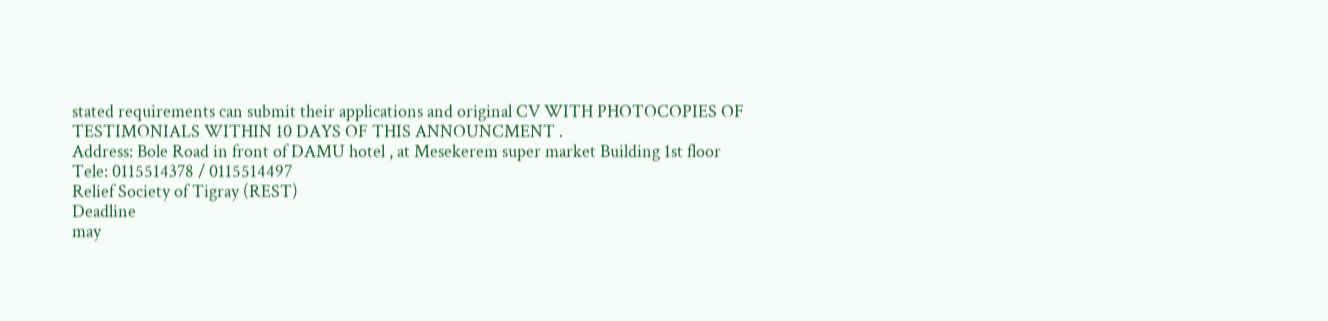stated requirements can submit their applications and original CV WITH PHOTOCOPIES OF TESTIMONIALS WITHIN 10 DAYS OF THIS ANNOUNCMENT .
Address: Bole Road in front of DAMU hotel , at Mesekerem super market Building 1st floor
Tele: 0115514378 / 0115514497
Relief Society of Tigray (REST)
Deadline
may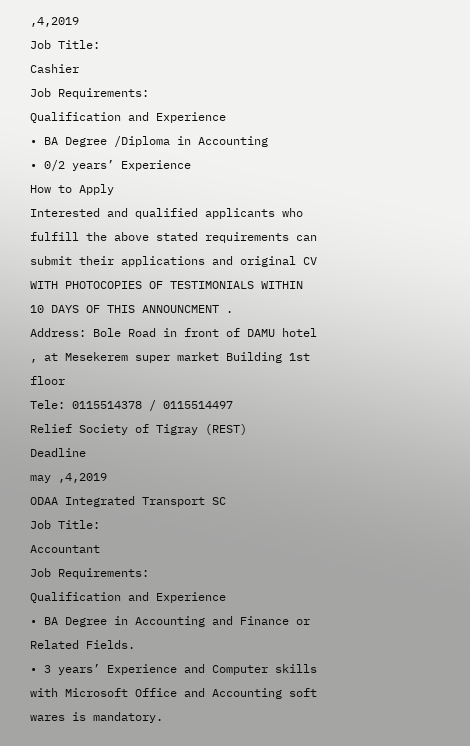,4,2019
Job Title:
Cashier
Job Requirements:
Qualification and Experience
• BA Degree /Diploma in Accounting
• 0/2 years’ Experience
How to Apply
Interested and qualified applicants who fulfill the above stated requirements can submit their applications and original CV WITH PHOTOCOPIES OF TESTIMONIALS WITHIN 10 DAYS OF THIS ANNOUNCMENT .
Address: Bole Road in front of DAMU hotel , at Mesekerem super market Building 1st floor
Tele: 0115514378 / 0115514497
Relief Society of Tigray (REST)
Deadline
may ,4,2019
ODAA Integrated Transport SC
Job Title:
Accountant
Job Requirements:
Qualification and Experience
• BA Degree in Accounting and Finance or Related Fields.
• 3 years’ Experience and Computer skills with Microsoft Office and Accounting soft wares is mandatory.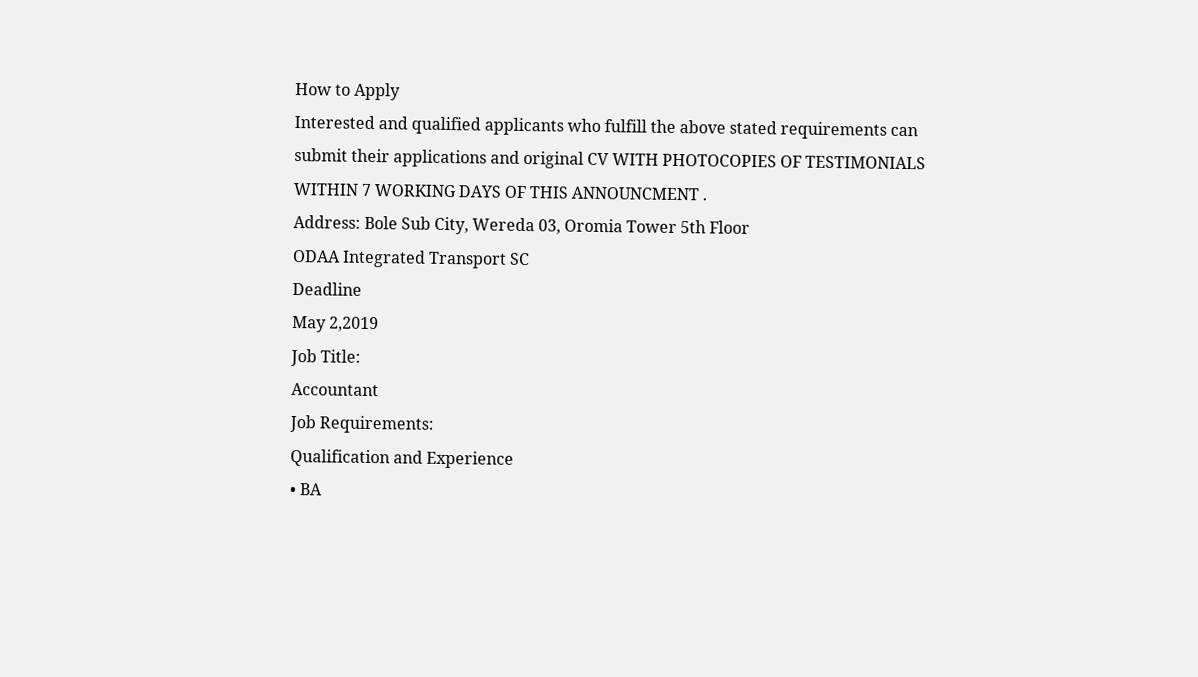How to Apply
Interested and qualified applicants who fulfill the above stated requirements can submit their applications and original CV WITH PHOTOCOPIES OF TESTIMONIALS WITHIN 7 WORKING DAYS OF THIS ANNOUNCMENT .
Address: Bole Sub City, Wereda 03, Oromia Tower 5th Floor
ODAA Integrated Transport SC
Deadline
May 2,2019
Job Title:
Accountant
Job Requirements:
Qualification and Experience
• BA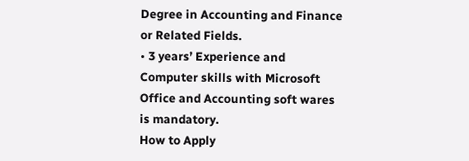Degree in Accounting and Finance or Related Fields.
• 3 years’ Experience and Computer skills with Microsoft Office and Accounting soft wares is mandatory.
How to Apply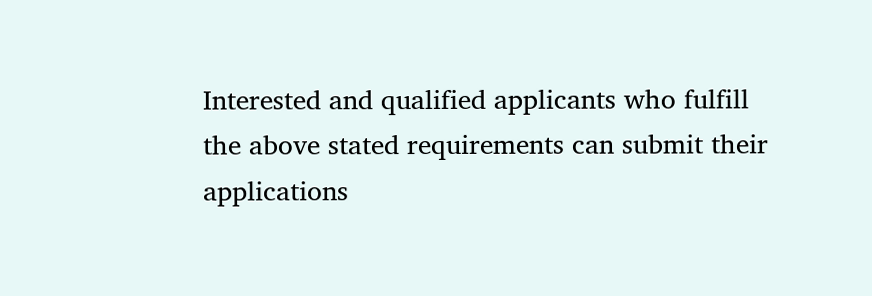Interested and qualified applicants who fulfill the above stated requirements can submit their applications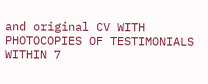and original CV WITH PHOTOCOPIES OF TESTIMONIALS WITHIN 7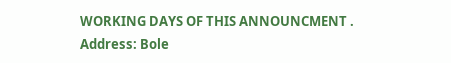WORKING DAYS OF THIS ANNOUNCMENT .
Address: Bole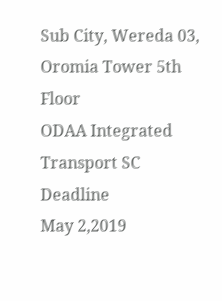Sub City, Wereda 03, Oromia Tower 5th Floor
ODAA Integrated Transport SC
Deadline
May 2,2019